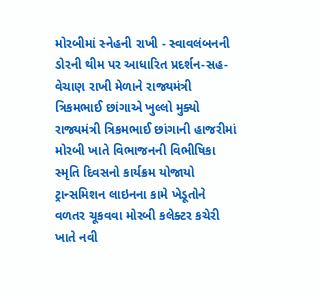મોરબીમાં સ્નેહની રાખી - સ્વાવલંબનની ડોરની થીમ પર આધારિત પ્રદર્શન-સહ-વેચાણ રાખી મેળાને રાજ્યમંત્રી ત્રિકમભાઈ છાંગાએ ખુલ્લો મુક્યો રાજ્યમંત્રી ત્રિકમભાઈ છાંગાની હાજરીમાં મોરબી ખાતે વિભાજનની વિભીષિકા સ્મૃતિ દિવસનો કાર્યક્રમ યોજાયો ટ્રાન્સમિશન લાઇનના કામે ખેડૂતોને વળતર ચૂકવવા મોરબી કલેક્ટર કચેરી ખાતે નવી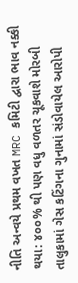નીતિ અન્વયે પ્રથમ વખત MRC કમિટી દ્વારા ભાવ નક્કી થયા: ૪૦૦% થી પણ વધુ વળતર ચૂકવાશે મોરબી તાલુકામાં ગેસ કટિંગના ગુનામાં સંડોવાયેલ આરોપી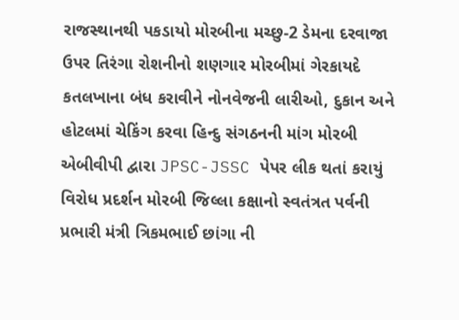રાજસ્થાનથી પકડાયો મોરબીના મચ્છુ-2 ડેમના દરવાજા ઉપર તિરંગા રોશનીનો શણગાર મોરબીમાં ગેરકાયદે કતલખાના બંધ કરાવીને નોનવેજની લારીઓ, દુકાન અને હોટલમાં ચેકિંગ કરવા હિન્દુ સંગઠનની માંગ મોરબી એબીવીપી દ્વારા JPSC-JSSC પેપર લીક થતાં કરાયું વિરોધ પ્રદર્શન મોરબી જિલ્લા કક્ષાનો સ્વતંત્રત પર્વની પ્રભારી મંત્રી ત્રિકમભાઈ છાંગા ની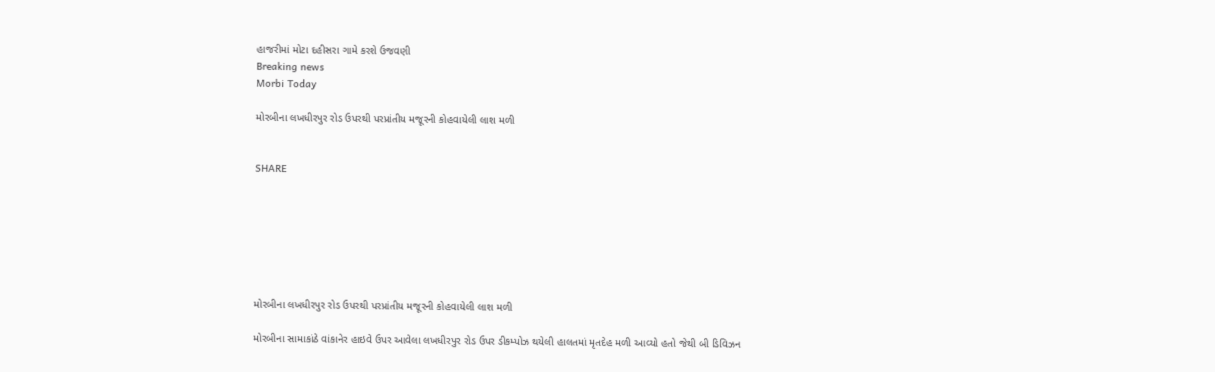હાજરીમાં મોટા દહીસરા ગામે કરશે ઉજવણી
Breaking news
Morbi Today

મોરબીના લખધીરપુર રોડ ઉપરથી પરપ્રાંતીય મજૂરની કોહવાયેલી લાશ મળી


SHARE







મોરબીના લખધીરપુર રોડ ઉપરથી પરપ્રાંતીય મજૂરની કોહવાયેલી લાશ મળી

મોરબીના સામાકાંઠે વાંકાનેર હાઇવે ઉપર આવેલા લખધીરપુર રોડ ઉપર ડીકમ્પોઝ થયેલી હાલતમાં મૃતદેહ મળી આવ્યો હતો જેથી બી ડિવિઝન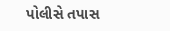પોલીસે તપાસ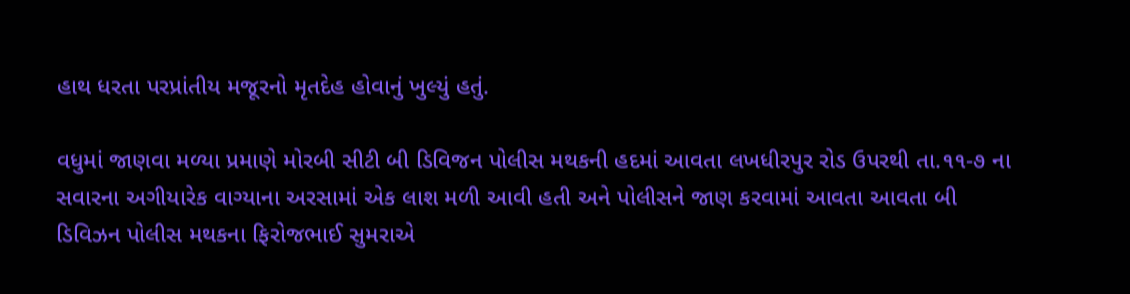હાથ ધરતા પરપ્રાંતીય મજૂરનો મૃતદેહ હોવાનું ખુલ્યું હતું.

વધુમાં જાણવા મળ્યા પ્રમાણે મોરબી સીટી બી ડિવિજન પોલીસ મથકની હદમાં આવતા લખધીરપુર રોડ ઉપરથી તા.૧૧-૭ ના સવારના અગીયારેક વાગ્યાના અરસામાં એક લાશ મળી આવી હતી અને પોલીસને જાણ કરવામાં આવતા આવતા બી ડિવિઝન પોલીસ મથકના ફિરોજભાઈ સુમરાએ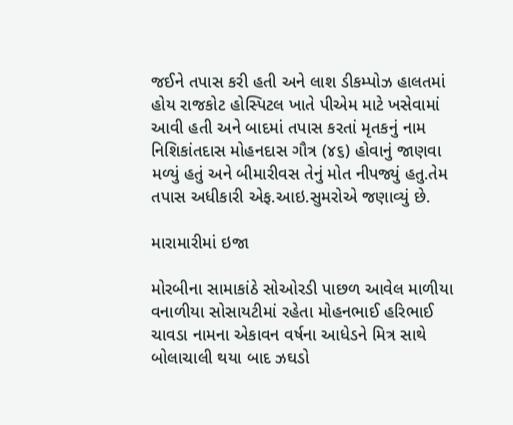જઈને તપાસ કરી હતી અને લાશ ડીકમ્પોઝ હાલતમાં હોય રાજકોટ હોસ્પિટલ ખાતે પીએમ માટે ખસેવામાં આવી હતી અને બાદમાં તપાસ કરતાં મૃતકનું નામ નિશિકાંતદાસ મોહનદાસ ગૌત્ર (૪૬) હોવાનું જાણવા મળ્યું હતું અને બીમારીવસ તેનું મોત નીપજ્યું હતુ.તેમ તપાસ અધીકારી એફ.આઇ.સુમરોએ જણાવ્યું છે.

મારામારીમાં ઇજા

મોરબીના સામાકાંઠે સોઓરડી પાછળ આવેલ માળીયા વનાળીયા સોસાયટીમાં રહેતા મોહનભાઈ હરિભાઈ ચાવડા નામના એકાવન વર્ષના આધેડને મિત્ર સાથે બોલાચાલી થયા બાદ ઝઘડો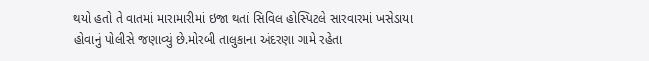થયો હતો તે વાતમાં મારામારીમાં ઇજા થતાં સિવિલ હોસ્પિટલે સારવારમાં ખસેડાયા હોવાનું પોલીસે જણાવ્યું છે.મોરબી તાલુકાના અંદરણા ગામે રહેતા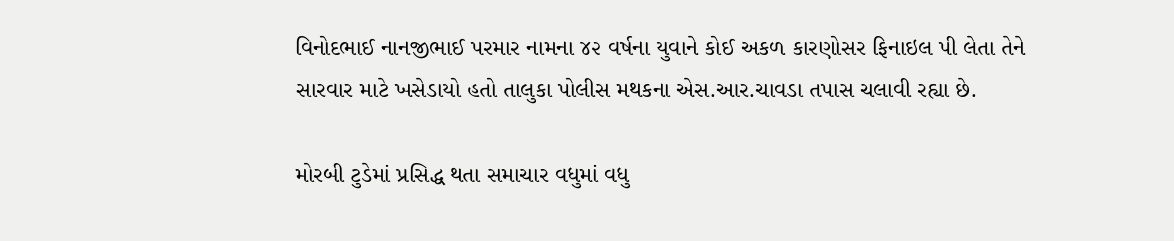વિનોદભાઈ નાનજીભાઈ પરમાર નામના ૪૨ વર્ષના યુવાને કોઈ અકળ કારણોસર ફિનાઇલ પી લેતા તેને સારવાર માટે ખસેડાયો હતો તાલુકા પોલીસ મથકના એસ.આર.ચાવડા તપાસ ચલાવી રહ્યા છે.

મોરબી ટુડેમાં પ્રસિદ્ધ થતા સમાચાર વધુમાં વધુ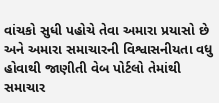વાંચકો સુધી પહોચે તેવા અમારા પ્રયાસો છે અને અમારા સમાચારની વિશ્વાસનીયતા વધુ હોવાથી જાણીતી વેબ પોર્ટલો તેમાંથી સમાચાર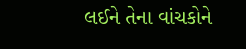લઈને તેના વાંચકોને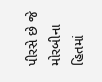પીરસે છે જે મોરબીના હિતમાં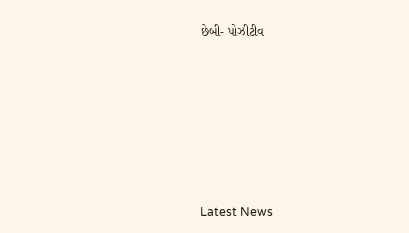છેબી- પોઝીટીવ








Latest News